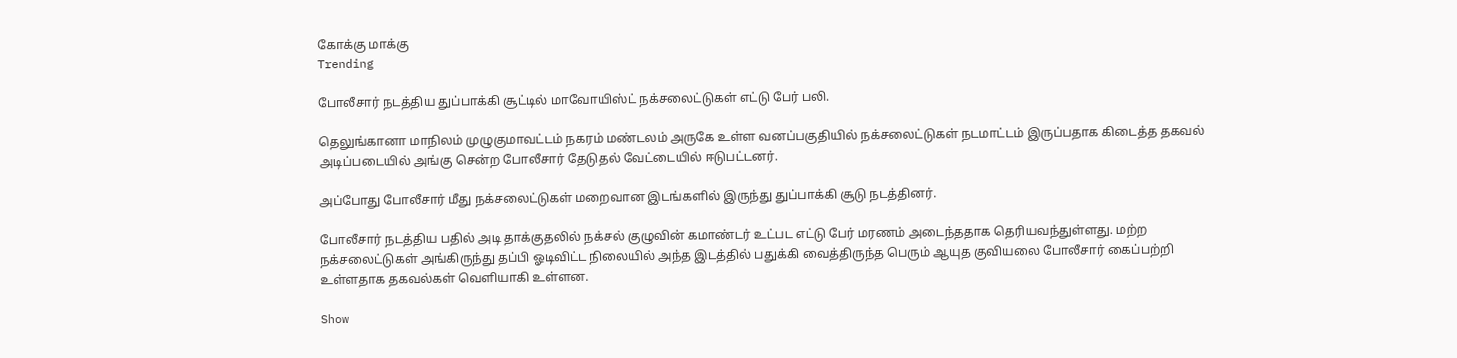கோக்கு மாக்கு
Trending

போலீசார் நடத்திய துப்பாக்கி சூட்டில் மாவோயிஸ்ட் நக்சலைட்டுகள் எட்டு பேர் பலி.

தெலுங்கானா மாநிலம் முழுகுமாவட்டம் நகரம் மண்டலம் அருகே உள்ள வனப்பகுதியில் நக்சலைட்டுகள் நடமாட்டம் இருப்பதாக கிடைத்த தகவல் அடிப்படையில் அங்கு சென்ற போலீசார் தேடுதல் வேட்டையில் ஈடுபட்டனர்.

அப்போது போலீசார் மீது நக்சலைட்டுகள் மறைவான இடங்களில் இருந்து துப்பாக்கி சூடு நடத்தினர்.

போலீசார் நடத்திய பதில் அடி தாக்குதலில் நக்சல் குழுவின் கமாண்டர் உட்பட எட்டு பேர் மரணம் அடைந்ததாக தெரியவந்துள்ளது. மற்ற நக்சலைட்டுகள் அங்கிருந்து தப்பி ஓடிவிட்ட நிலையில் அந்த இடத்தில் பதுக்கி வைத்திருந்த பெரும் ஆயுத குவியலை போலீசார் கைப்பற்றி உள்ளதாக தகவல்கள் வெளியாகி உள்ளன.

Show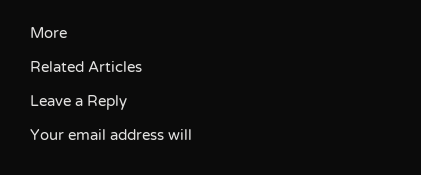More

Related Articles

Leave a Reply

Your email address will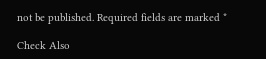not be published. Required fields are marked *

Check Also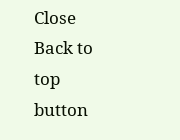Close
Back to top button